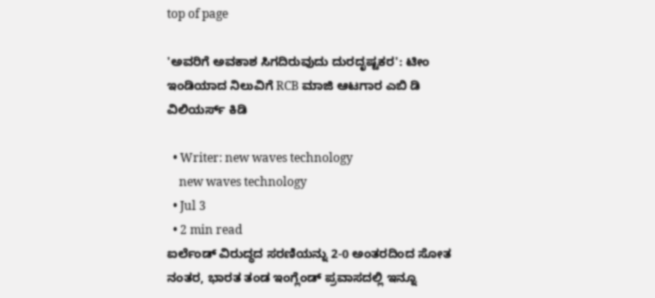top of page

'ಅವರಿಗೆ ಅವಕಾಶ ಸಿಗದಿರುವುದು ದುರದೃಷ್ಟಕರ': ಟೀಂ ಇಂಡಿಯಾದ ನಿಲುವಿಗೆ RCB ಮಾಜಿ ಆಟಗಾರ ಎಬಿ ಡಿ ವಿಲಿಯರ್ಸ್ ಕಿಡಿ

  • Writer: new waves technology
    new waves technology
  • Jul 3
  • 2 min read
ಐರ್ಲೆಂಡ್ ವಿರುದ್ಧದ ಸರಣಿಯನ್ನು 2-0 ಅಂತರದಿಂದ ಸೋತ ನಂತರ, ಭಾರತ ತಂಡ ಇಂಗ್ಲೆಂಡ್ ಪ್ರವಾಸದಲ್ಲಿ ಇನ್ನೂ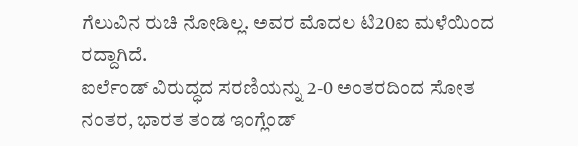ಗೆಲುವಿನ ರುಚಿ ನೋಡಿಲ್ಲ. ಅವರ ಮೊದಲ ಟಿ20ಐ ಮಳೆಯಿಂದ ರದ್ದಾಗಿದೆ.
ಐರ್ಲೆಂಡ್ ವಿರುದ್ಧದ ಸರಣಿಯನ್ನು 2-0 ಅಂತರದಿಂದ ಸೋತ ನಂತರ, ಭಾರತ ತಂಡ ಇಂಗ್ಲೆಂಡ್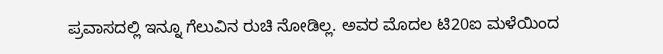ಪ್ರವಾಸದಲ್ಲಿ ಇನ್ನೂ ಗೆಲುವಿನ ರುಚಿ ನೋಡಿಲ್ಲ. ಅವರ ಮೊದಲ ಟಿ20ಐ ಮಳೆಯಿಂದ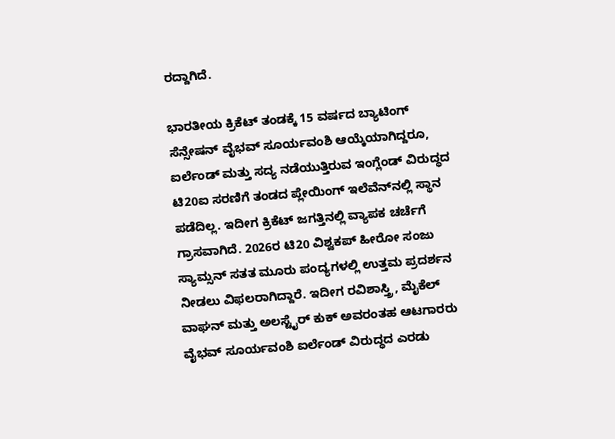ರದ್ದಾಗಿದೆ.

ಭಾರತೀಯ ಕ್ರಿಕೆಟ್ ತಂಡಕ್ಕೆ 15 ವರ್ಷದ ಬ್ಯಾಟಿಂಗ್ ಸೆನ್ಸೇಷನ್ ವೈಭವ್ ಸೂರ್ಯವಂಶಿ ಆಯ್ಕೆಯಾಗಿದ್ದರೂ, ಐರ್ಲೆಂಡ್ ಮತ್ತು ಸದ್ಯ ನಡೆಯುತ್ತಿರುವ ಇಂಗ್ಲೆಂಡ್ ವಿರುದ್ಧದ ಟಿ20ಐ ಸರಣಿಗೆ ತಂಡದ ಪ್ಲೇಯಿಂಗ್ ಇಲೆವೆನ್‌ನಲ್ಲಿ ಸ್ಥಾನ ಪಡೆದಿಲ್ಲ. ಇದೀಗ ಕ್ರಿಕೆಟ್ ಜಗತ್ತಿನಲ್ಲಿ ವ್ಯಾಪಕ ಚರ್ಚೆಗೆ ಗ್ರಾಸವಾಗಿದೆ. 2026ರ ಟಿ20 ವಿಶ್ವಕಪ್ ಹೀರೋ ಸಂಜು ಸ್ಯಾಮ್ಸನ್ ಸತತ ಮೂರು ಪಂದ್ಯಗಳಲ್ಲಿ ಉತ್ತಮ ಪ್ರದರ್ಶನ ನೀಡಲು ವಿಫಲರಾಗಿದ್ದಾರೆ. ಇದೀಗ ರವಿಶಾಸ್ತ್ರಿ, ಮೈಕೆಲ್ ವಾಘನ್ ಮತ್ತು ಅಲಸ್ಟೈರ್ ಕುಕ್ ಅವರಂತಹ ಆಟಗಾರರು ವೈಭವ್ ಸೂರ್ಯವಂಶಿ ಐರ್ಲೆಂಡ್ ವಿರುದ್ಧದ ಎರಡು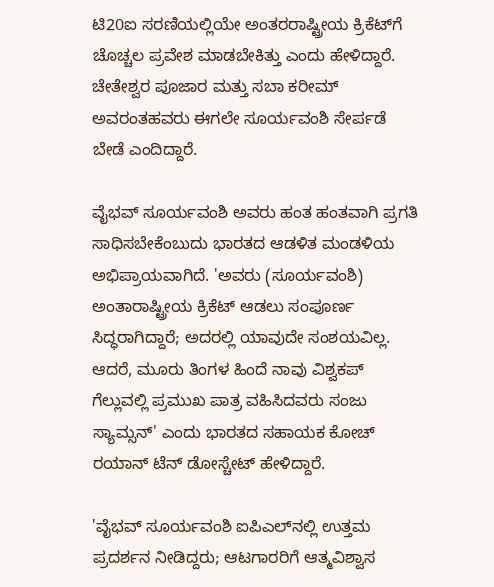ಟಿ20ಐ ಸರಣಿಯಲ್ಲಿಯೇ ಅಂತರರಾಷ್ಟ್ರೀಯ ಕ್ರಿಕೆಟ್‌ಗೆ ಚೊಚ್ಚಲ ಪ್ರವೇಶ ಮಾಡಬೇಕಿತ್ತು ಎಂದು ಹೇಳಿದ್ದಾರೆ. ಚೇತೇಶ್ವರ ಪೂಜಾರ ಮತ್ತು ಸಬಾ ಕರೀಮ್ ಅವರಂತಹವರು ಈಗಲೇ ಸೂರ್ಯವಂಶಿ ಸೇರ್ಪಡೆ ಬೇಡೆ ಎಂದಿದ್ದಾರೆ.

ವೈಭವ್ ಸೂರ್ಯವಂಶಿ ಅವರು ಹಂತ ಹಂತವಾಗಿ ಪ್ರಗತಿ ಸಾಧಿಸಬೇಕೆಂಬುದು ಭಾರತದ ಆಡಳಿತ ಮಂಡಳಿಯ ಅಭಿಪ್ರಾಯವಾಗಿದೆ. 'ಅವರು (ಸೂರ್ಯವಂಶಿ) ಅಂತಾರಾಷ್ಟ್ರೀಯ ಕ್ರಿಕೆಟ್ ಆಡಲು ಸಂಪೂರ್ಣ ಸಿದ್ಧರಾಗಿದ್ದಾರೆ; ಅದರಲ್ಲಿ ಯಾವುದೇ ಸಂಶಯವಿಲ್ಲ. ಆದರೆ, ಮೂರು ತಿಂಗಳ ಹಿಂದೆ ನಾವು ವಿಶ್ವಕಪ್ ಗೆಲ್ಲುವಲ್ಲಿ ಪ್ರಮುಖ ಪಾತ್ರ ವಹಿಸಿದವರು ಸಂಜು ಸ್ಯಾಮ್ಸನ್' ಎಂದು ಭಾರತದ ಸಹಾಯಕ ಕೋಚ್ ರಯಾನ್ ಟೆನ್ ಡೋಸ್ಚೇಟ್ ಹೇಳಿದ್ದಾರೆ.

'ವೈಭವ್ ಸೂರ್ಯವಂಶಿ ಐಪಿಎಲ್‌ನಲ್ಲಿ ಉತ್ತಮ ಪ್ರದರ್ಶನ ನೀಡಿದ್ದರು; ಆಟಗಾರರಿಗೆ ಆತ್ಮವಿಶ್ವಾಸ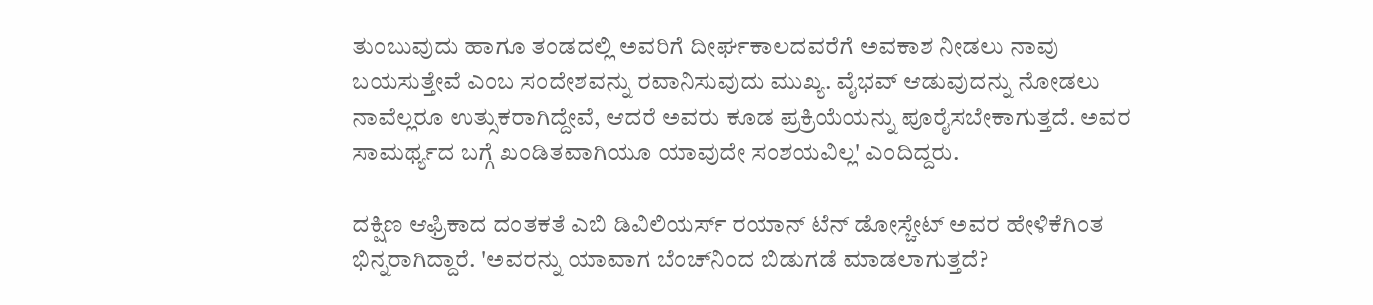ತುಂಬುವುದು ಹಾಗೂ ತಂಡದಲ್ಲಿ ಅವರಿಗೆ ದೀರ್ಘಕಾಲದವರೆಗೆ ಅವಕಾಶ ನೀಡಲು ನಾವು ಬಯಸುತ್ತೇವೆ ಎಂಬ ಸಂದೇಶವನ್ನು ರವಾನಿಸುವುದು ಮುಖ್ಯ. ವೈಭವ್ ಆಡುವುದನ್ನು ನೋಡಲು ನಾವೆಲ್ಲರೂ ಉತ್ಸುಕರಾಗಿದ್ದೇವೆ, ಆದರೆ ಅವರು ಕೂಡ ಪ್ರಕ್ರಿಯೆಯನ್ನು ಪೂರೈಸಬೇಕಾಗುತ್ತದೆ. ಅವರ ಸಾಮರ್ಥ್ಯದ ಬಗ್ಗೆ ಖಂಡಿತವಾಗಿಯೂ ಯಾವುದೇ ಸಂಶಯವಿಲ್ಲ' ಎಂದಿದ್ದರು.

ದಕ್ಷಿಣ ಆಫ್ರಿಕಾದ ದಂತಕತೆ ಎಬಿ ಡಿವಿಲಿಯರ್ಸ್ ರಯಾನ್ ಟೆನ್ ಡೋಸ್ಚೇಟ್ ಅವರ ಹೇಳಿಕೆಗಿಂತ ಭಿನ್ನರಾಗಿದ್ದಾರೆ. 'ಅವರನ್ನು ಯಾವಾಗ ಬೆಂಚ್‌ನಿಂದ ಬಿಡುಗಡೆ ಮಾಡಲಾಗುತ್ತದೆ?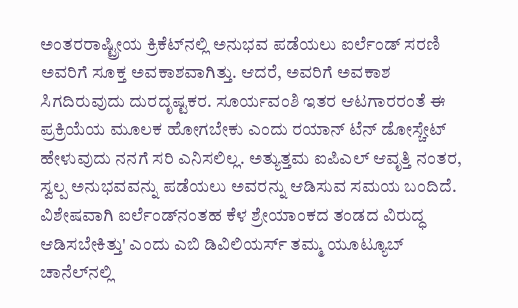ಅಂತರರಾಷ್ಟ್ರೀಯ ಕ್ರಿಕೆಟ್‌ನಲ್ಲಿ ಅನುಭವ ಪಡೆಯಲು ಐರ್ಲೆಂಡ್ ಸರಣಿ ಅವರಿಗೆ ಸೂಕ್ತ ಅವಕಾಶವಾಗಿತ್ತು. ಆದರೆ, ಅವರಿಗೆ ಅವಕಾಶ ಸಿಗದಿರುವುದು ದುರದೃಷ್ಟಕರ. ಸೂರ್ಯವಂಶಿ ಇತರ ಆಟಗಾರರಂತೆ ಈ ಪ್ರಕ್ರಿಯೆಯ ಮೂಲಕ ಹೋಗಬೇಕು ಎಂದು ರಯಾನ್ ಟೆನ್ ಡೋಸ್ಚೇಟ್ ಹೇಳುವುದು ನನಗೆ ಸರಿ ಎನಿಸಲಿಲ್ಲ. ಅತ್ಯುತ್ತಮ ಐಪಿಎಲ್ ಆವೃತ್ತಿ ನಂತರ, ಸ್ವಲ್ಪ ಅನುಭವವನ್ನು ಪಡೆಯಲು ಅವರನ್ನು ಆಡಿಸುವ ಸಮಯ ಬಂದಿದೆ. ವಿಶೇಷವಾಗಿ ಐರ್ಲೆಂಡ್‌ನಂತಹ ಕೆಳ ಶ್ರೇಯಾಂಕದ ತಂಡದ ವಿರುದ್ಧ ಆಡಿಸಬೇಕಿತ್ತು' ಎಂದು ಎಬಿ ಡಿವಿಲಿಯರ್ಸ್ ತಮ್ಮ ಯೂಟ್ಯೂಬ್ ಚಾನೆಲ್‌ನಲ್ಲಿ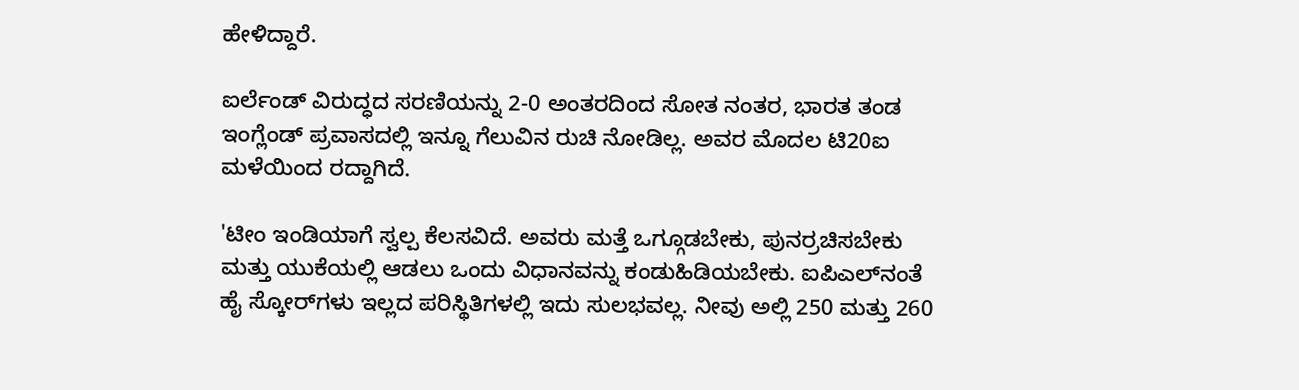ಹೇಳಿದ್ದಾರೆ.

ಐರ್ಲೆಂಡ್ ವಿರುದ್ಧದ ಸರಣಿಯನ್ನು 2-0 ಅಂತರದಿಂದ ಸೋತ ನಂತರ, ಭಾರತ ತಂಡ ಇಂಗ್ಲೆಂಡ್ ಪ್ರವಾಸದಲ್ಲಿ ಇನ್ನೂ ಗೆಲುವಿನ ರುಚಿ ನೋಡಿಲ್ಲ. ಅವರ ಮೊದಲ ಟಿ20ಐ ಮಳೆಯಿಂದ ರದ್ದಾಗಿದೆ.

'ಟೀಂ ಇಂಡಿಯಾಗೆ ಸ್ವಲ್ಪ ಕೆಲಸವಿದೆ. ಅವರು ಮತ್ತೆ ಒಗ್ಗೂಡಬೇಕು, ಪುನರ್ರಚಿಸಬೇಕು ಮತ್ತು ಯುಕೆಯಲ್ಲಿ ಆಡಲು ಒಂದು ವಿಧಾನವನ್ನು ಕಂಡುಹಿಡಿಯಬೇಕು. ಐಪಿಎಲ್‌ನಂತೆ ಹೈ ಸ್ಕೋರ್‌ಗಳು ಇಲ್ಲದ ಪರಿಸ್ಥಿತಿಗಳಲ್ಲಿ ಇದು ಸುಲಭವಲ್ಲ. ನೀವು ಅಲ್ಲಿ 250 ಮತ್ತು 260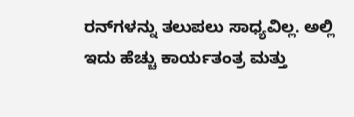ರನ್‌ಗಳನ್ನು ತಲುಪಲು ಸಾಧ್ಯವಿಲ್ಲ. ಅಲ್ಲಿ ಇದು ಹೆಚ್ಚು ಕಾರ್ಯತಂತ್ರ ಮತ್ತು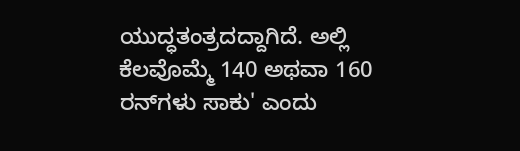ಯುದ್ಧತಂತ್ರದದ್ದಾಗಿದೆ. ಅಲ್ಲಿ ಕೆಲವೊಮ್ಮೆ 140 ಅಥವಾ 160 ರನ್‌ಗಳು ಸಾಕು' ಎಂದು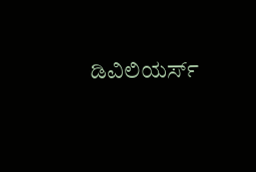ಡಿವಿಲಿಯರ್ಸ್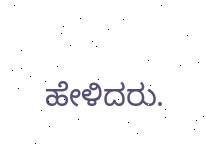ಹೇಳಿದರು.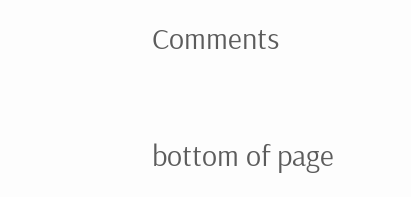Comments


bottom of page